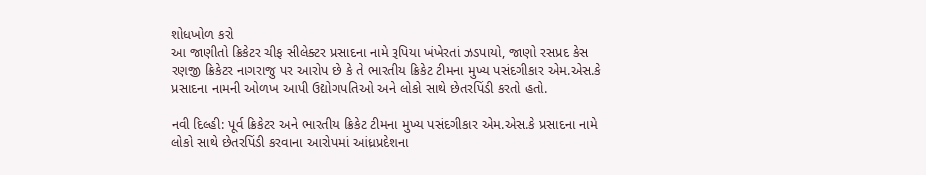શોધખોળ કરો
આ જાણીતો ક્રિકેટર ચીફ સીલેક્ટર પ્રસાદના નામે રૂપિયા ખંખેરતાં ઝડપાયો, જાણો રસપ્રદ કેસ
રણજી ક્રિકેટર નાગરાજુ પર આરોપ છે કે તે ભારતીય ક્રિકેટ ટીમના મુખ્ય પસંદગીકાર એમ.એસ.કે પ્રસાદના નામની ઓળખ આપી ઉદ્યોગપતિઓ અને લોકો સાથે છેતરપિંડી કરતો હતો.

નવી દિલ્હી: પૂર્વ ક્રિકેટર અને ભારતીય ક્રિકેટ ટીમના મુખ્ય પસંદગીકાર એમ.એસ.કે પ્રસાદના નામે લોકો સાથે છેતરપિંડી કરવાના આરોપમાં આંધ્રપ્રદેશના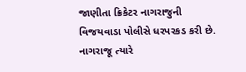જાણીતા ક્રિકેટર નાગરાજુની વિજયવાડા પોલીસે ધરપરકડ કરી છે. નાગરાજૂ ત્યારે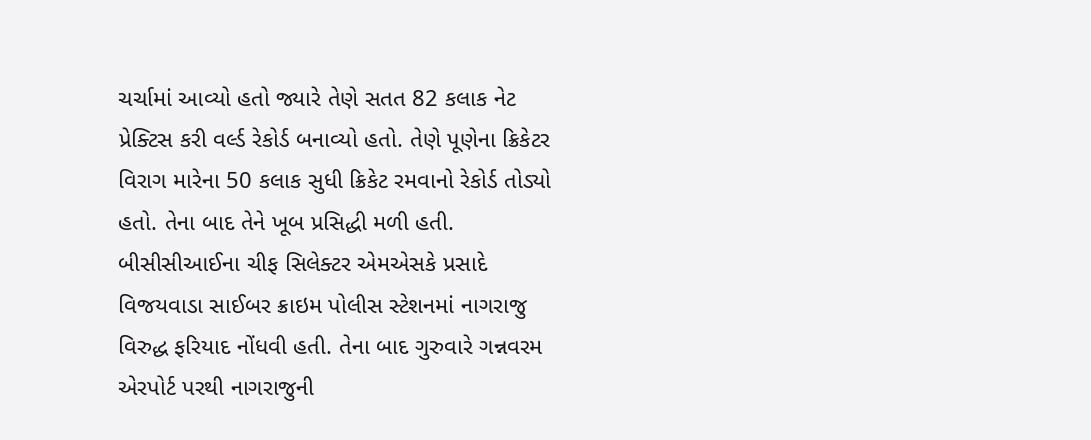ચર્ચામાં આવ્યો હતો જ્યારે તેણે સતત 82 કલાક નેટ પ્રેક્ટિસ કરી વર્લ્ડ રેકોર્ડ બનાવ્યો હતો. તેણે પૂણેના ક્રિકેટર વિરાગ મારેના 50 કલાક સુધી ક્રિકેટ રમવાનો રેકોર્ડ તોડ્યો હતો. તેના બાદ તેને ખૂબ પ્રસિદ્ધી મળી હતી.
બીસીસીઆઈના ચીફ સિલેક્ટર એમએસકે પ્રસાદે વિજયવાડા સાઈબર ક્રાઇમ પોલીસ સ્ટેશનમાં નાગરાજુ વિરુદ્ધ ફરિયાદ નોંધવી હતી. તેના બાદ ગુરુવારે ગન્નવરમ એરપોર્ટ પરથી નાગરાજુની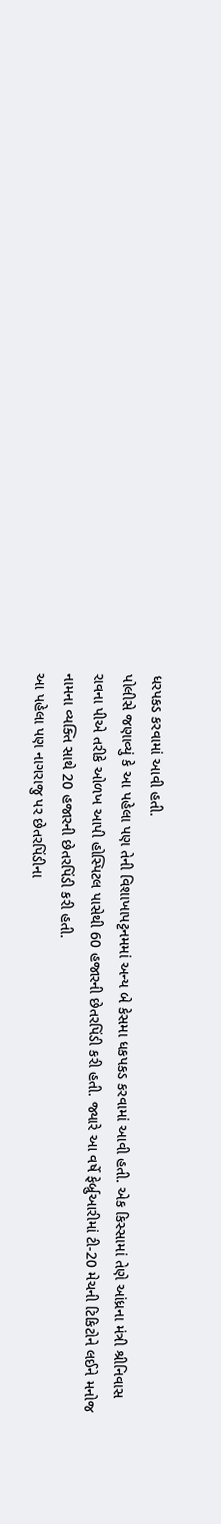ધરપકડ કરવામાં આવી હતી.
પોલીસે જણાવ્યું કે આ પહેલા પણ તેની વિશાખાપટ્ટનમમાં અન્ય બે કેસમા ધકપકડ કરવામાં આવી હતી. એક કિસ્સામાં તેણે આંધ્રના મંત્રી શ્રીનિવાસ રાવના પીએ તરીકે ઓળખ આપી હોસ્પિટલ પાસેથી 60 હજારની છેતરપિંડી કરી હતી. જ્યારે આ વર્ષે ફેર્બ્રુઆરીમાં ટી-20 મેચની ટિકિટોને લઈને મનોજ નામના વ્યક્તિ સાથે 20 હજારની છેતરપિંડી કરી હતી.
આ પહેલા પણ નાગરાજુ પર છેતરપિંડીના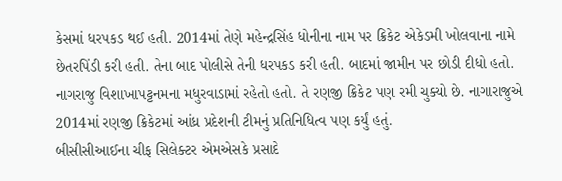કેસમાં ધરપકડ થઈ હતી. 2014માં તેણે મહેન્દ્રસિંહ ધોનીના નામ પર ક્રિકેટ એકેડમી ખોલવાના નામે છેતરપિંડી કરી હતી. તેના બાદ પોલીસે તેની ધરપકડ કરી હતી. બાદમાં જામીન પર છોડી દીધો હતો. નાગરાજુ વિશાખાપટ્ટનમના મધુરવાડામાં રહેતો હતો. તે રણજી ક્રિકેટ પણ રમી ચુક્યો છે. નાગારાજુએ 2014માં રણજી ક્રિકેટમાં આંધ્ર પ્રદેશની ટીમનું પ્રતિનિધિત્વ પણ કર્યું હતું.
બીસીસીઆઈના ચીફ સિલેક્ટર એમએસકે પ્રસાદે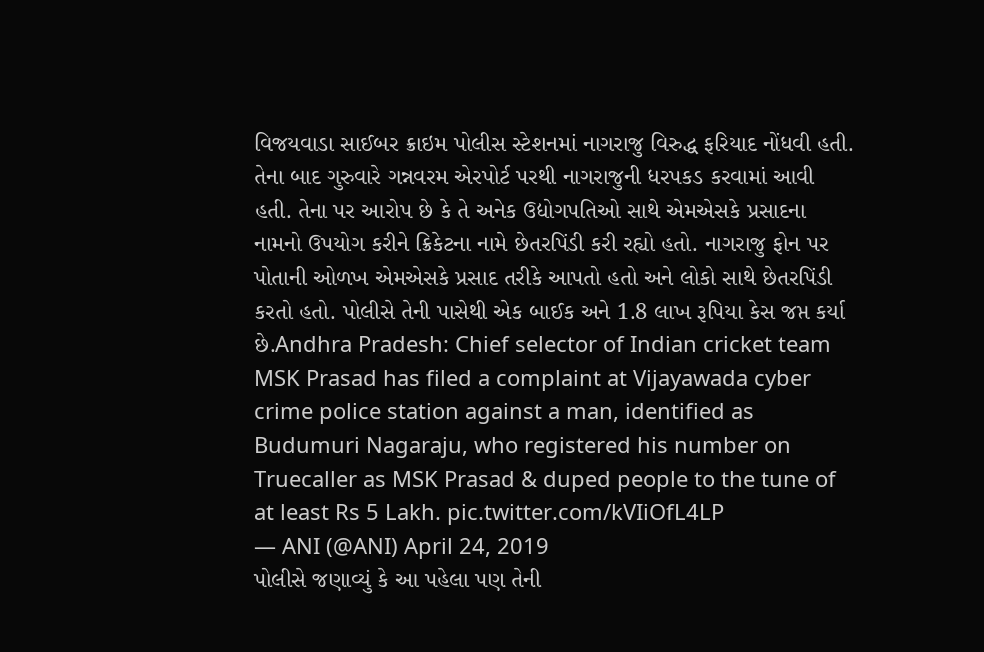વિજયવાડા સાઈબર ક્રાઇમ પોલીસ સ્ટેશનમાં નાગરાજુ વિરુદ્ધ ફરિયાદ નોંધવી હતી. તેના બાદ ગુરુવારે ગન્નવરમ એરપોર્ટ પરથી નાગરાજુની ધરપકડ કરવામાં આવી હતી. તેના પર આરોપ છે કે તે અનેક ઉદ્યોગપતિઓ સાથે એમએસકે પ્રસાદના નામનો ઉપયોગ કરીને ક્રિકેટના નામે છેતરપિંડી કરી રહ્યો હતો. નાગરાજુ ફોન પર પોતાની ઓળખ એમએસકે પ્રસાદ તરીકે આપતો હતો અને લોકો સાથે છેતરપિંડી કરતો હતો. પોલીસે તેની પાસેથી એક બાઈક અને 1.8 લાખ રૂપિયા કેસ જપ્ત કર્યા છે.Andhra Pradesh: Chief selector of Indian cricket team MSK Prasad has filed a complaint at Vijayawada cyber crime police station against a man, identified as Budumuri Nagaraju, who registered his number on Truecaller as MSK Prasad & duped people to the tune of at least Rs 5 Lakh. pic.twitter.com/kVIiOfL4LP
— ANI (@ANI) April 24, 2019
પોલીસે જણાવ્યું કે આ પહેલા પણ તેની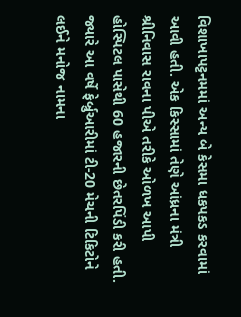વિશાખાપટ્ટનમમાં અન્ય બે કેસમા ધકપકડ કરવામાં આવી હતી. એક કિસ્સામાં તેણે આંધ્રના મંત્રી શ્રીનિવાસ રાવના પીએ તરીકે ઓળખ આપી હોસ્પિટલ પાસેથી 60 હજારની છેતરપિંડી કરી હતી. જ્યારે આ વર્ષે ફેર્બ્રુઆરીમાં ટી-20 મેચની ટિકિટોને લઈને મનોજ નામના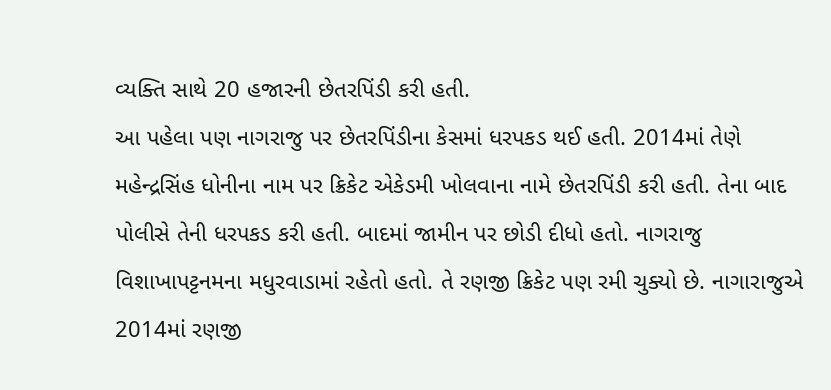વ્યક્તિ સાથે 20 હજારની છેતરપિંડી કરી હતી.
આ પહેલા પણ નાગરાજુ પર છેતરપિંડીના કેસમાં ધરપકડ થઈ હતી. 2014માં તેણે મહેન્દ્રસિંહ ધોનીના નામ પર ક્રિકેટ એકેડમી ખોલવાના નામે છેતરપિંડી કરી હતી. તેના બાદ પોલીસે તેની ધરપકડ કરી હતી. બાદમાં જામીન પર છોડી દીધો હતો. નાગરાજુ વિશાખાપટ્ટનમના મધુરવાડામાં રહેતો હતો. તે રણજી ક્રિકેટ પણ રમી ચુક્યો છે. નાગારાજુએ 2014માં રણજી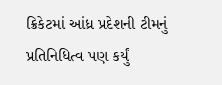ક્રિકેટમાં આંધ્ર પ્રદેશની ટીમનું પ્રતિનિધિત્વ પણ કર્યું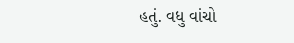હતું. વધુ વાંચો